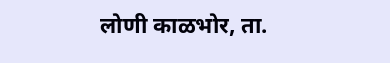लोणी काळभोर, ता.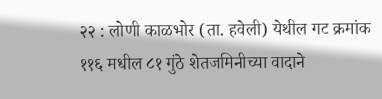२२ : लोणी काळभोर (ता. हवेली) येथील गट क्रमांक ११६ मधील ८१ गुंठे शेतजमिनीच्या वादाने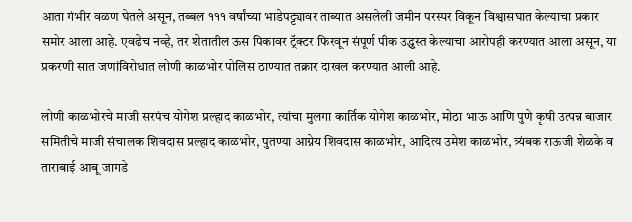आता गंभीर वळण घेतले असून, तब्बल १११ वर्षांच्या भाडेपट्ट्यावर ताब्यात असलेली जमीन परस्पर विकून विश्वासघात केल्याचा प्रकार समोर आला आहे. एवढेच नव्हे, तर शेतातील ऊस पिकावर ट्रॅक्टर फिरवून संपूर्ण पीक उद्ध्वस्त केल्याचा आरोपही करण्यात आला असून, या प्रकरणी सात जणांविरोधात लोणी काळभोर पोलिस ठाण्यात तक्रार दाखल करण्यात आली आहे.

लोणी काळभोरचे माजी सरपंच योगेश प्रल्हाद काळभोर, त्यांचा मुलगा कार्तिक योगेश काळभोर, मोठा भाऊ आणि पुणे कृषी उत्पन्न बाजार समितीचे माजी संचालक शिवदास प्रल्हाद काळभोर, पुतण्या आग्नेय शिवदास काळभोर, आदित्य उमेश काळभोर, त्र्यंबक राऊजी शेळके व ताराबाई आबू जागडे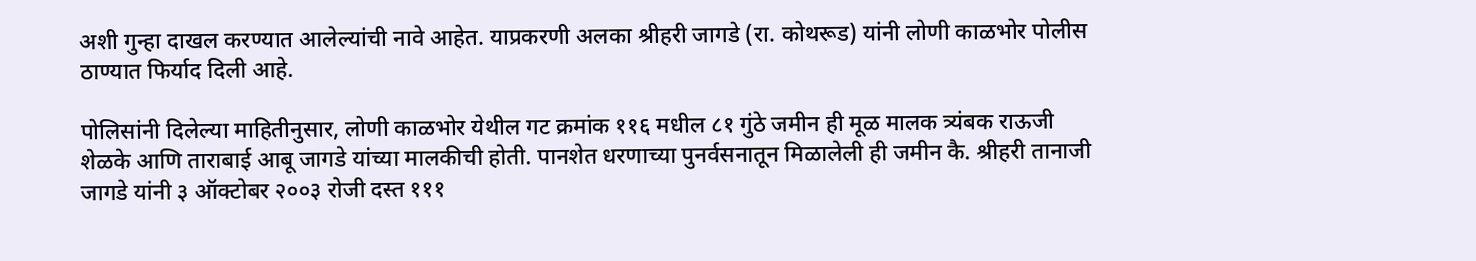अशी गुन्हा दाखल करण्यात आलेल्यांची नावे आहेत. याप्रकरणी अलका श्रीहरी जागडे (रा. कोथरूड) यांनी लोणी काळभोर पोलीस ठाण्यात फिर्याद दिली आहे.

पोलिसांनी दिलेल्या माहितीनुसार, लोणी काळभोर येथील गट क्रमांक ११६ मधील ८१ गुंठे जमीन ही मूळ मालक त्र्यंबक राऊजी शेळके आणि ताराबाई आबू जागडे यांच्या मालकीची होती. पानशेत धरणाच्या पुनर्वसनातून मिळालेली ही जमीन कै. श्रीहरी तानाजी जागडे यांनी ३ ऑक्टोबर २००३ रोजी दस्त १११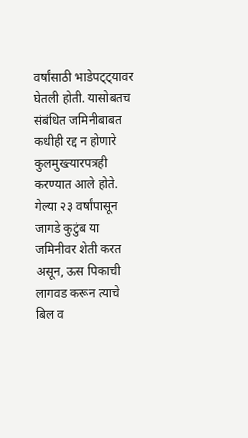वर्षांसाठी भाडेपट्ट्यावर घेतली होती. यासोबतच संबंधित जमिनीबाबत कधीही रद्द न होणारे कुलमुख्त्यारपत्रही करण्यात आले होते. गेल्या २३ वर्षांपासून जागडे कुटुंब या जमिनीवर शेती करत असून, ऊस पिकाची लागवड करून त्याचे बिल व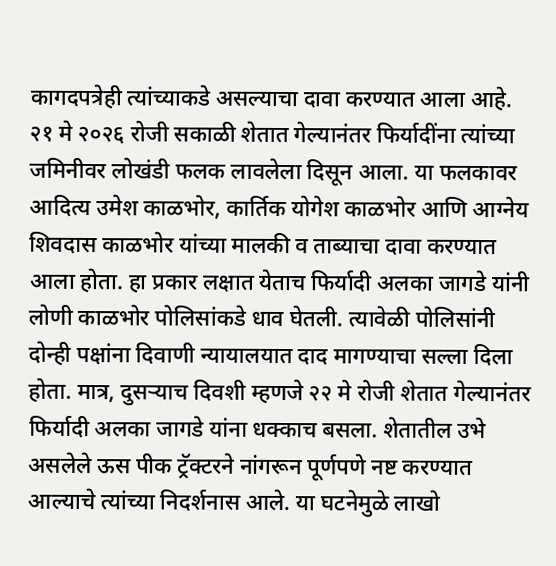कागदपत्रेही त्यांच्याकडे असल्याचा दावा करण्यात आला आहे.
२१ मे २०२६ रोजी सकाळी शेतात गेल्यानंतर फिर्यादींना त्यांच्या जमिनीवर लोखंडी फलक लावलेला दिसून आला. या फलकावर आदित्य उमेश काळभोर, कार्तिक योगेश काळभोर आणि आग्नेय शिवदास काळभोर यांच्या मालकी व ताब्याचा दावा करण्यात आला होता. हा प्रकार लक्षात येताच फिर्यादी अलका जागडे यांनी लोणी काळभोर पोलिसांकडे धाव घेतली. त्यावेळी पोलिसांनी दोन्ही पक्षांना दिवाणी न्यायालयात दाद मागण्याचा सल्ला दिला होता. मात्र, दुसऱ्याच दिवशी म्हणजे २२ मे रोजी शेतात गेल्यानंतर फिर्यादी अलका जागडे यांना धक्काच बसला. शेतातील उभे असलेले ऊस पीक ट्रॅक्टरने नांगरून पूर्णपणे नष्ट करण्यात आल्याचे त्यांच्या निदर्शनास आले. या घटनेमुळे लाखो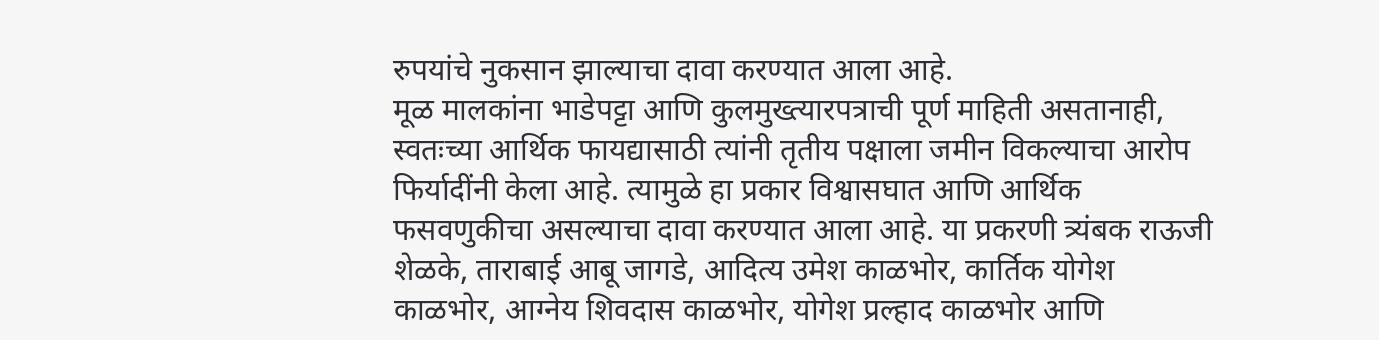रुपयांचे नुकसान झाल्याचा दावा करण्यात आला आहे.
मूळ मालकांना भाडेपट्टा आणि कुलमुख्त्यारपत्राची पूर्ण माहिती असतानाही, स्वतःच्या आर्थिक फायद्यासाठी त्यांनी तृतीय पक्षाला जमीन विकल्याचा आरोप फिर्यादींनी केला आहे. त्यामुळे हा प्रकार विश्वासघात आणि आर्थिक फसवणुकीचा असल्याचा दावा करण्यात आला आहे. या प्रकरणी त्र्यंबक राऊजी शेळके, ताराबाई आबू जागडे, आदित्य उमेश काळभोर, कार्तिक योगेश काळभोर, आग्नेय शिवदास काळभोर, योगेश प्रल्हाद काळभोर आणि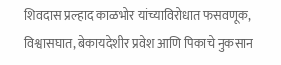शिवदास प्रल्हाद काळभोर यांच्याविरोधात फसवणूक, विश्वासघात, बेकायदेशीर प्रवेश आणि पिकाचे नुकसान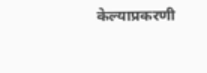केल्याप्रकरणी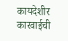कायदेशीर कारवाईची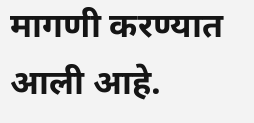मागणी करण्यात आली आहे.